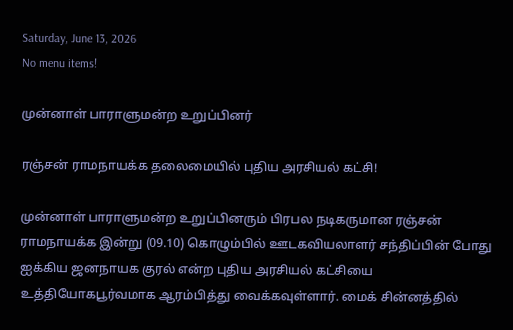Saturday, June 13, 2026
No menu items!

முன்னாள் பாராளுமன்ற உறுப்பினர்

ரஞ்சன் ராமநாயக்க தலைமையில் புதிய அரசியல் கட்சி!

முன்னாள் பாராளுமன்ற உறுப்பினரும் பிரபல நடிகருமான ரஞ்சன் ராமநாயக்க இன்று (09.10) கொழும்பில் ஊடகவியலாளர் சந்திப்பின் போது ஐக்கிய ஜனநாயக குரல் என்ற புதிய அரசியல் கட்சியை உத்தியோகபூர்வமாக ஆரம்பித்து வைக்கவுள்ளார். மைக் சின்னத்தில்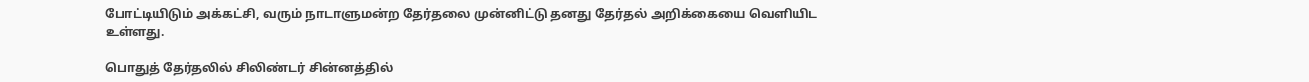போட்டியிடும் அக்கட்சி, வரும் நாடாளுமன்ற தேர்தலை முன்னிட்டு தனது தேர்தல் அறிக்கையை வெளியிட உள்ளது.

பொதுத் தேர்தலில் சிலிண்டர் சின்னத்தில்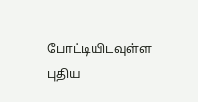போட்டியிடவுள்ள புதிய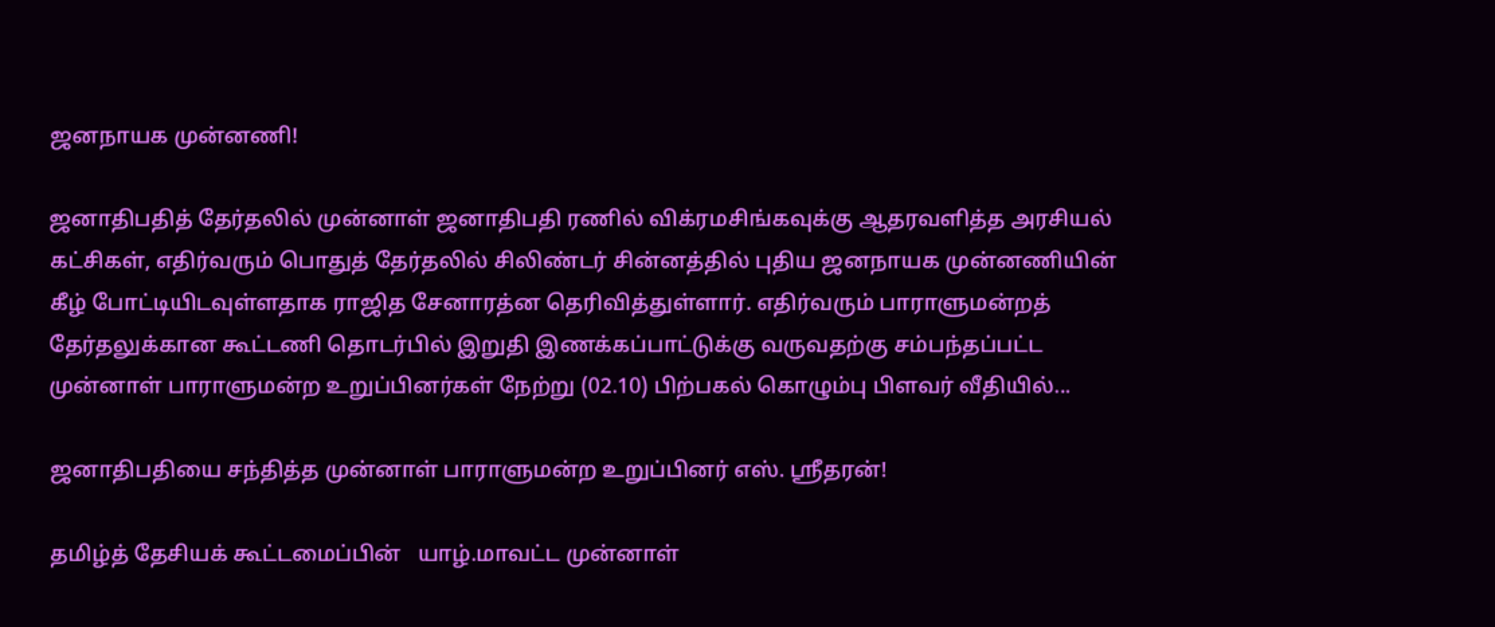ஜனநாயக முன்னணி!

ஜனாதிபதித் தேர்தலில் முன்னாள் ஜனாதிபதி ரணில் விக்ரமசிங்கவுக்கு ஆதரவளித்த அரசியல் கட்சிகள், எதிர்வரும் பொதுத் தேர்தலில் சிலிண்டர் சின்னத்தில் புதிய ஜனநாயக முன்னணியின் கீழ் போட்டியிடவுள்ளதாக ராஜித சேனாரத்ன தெரிவித்துள்ளார். எதிர்வரும் பாராளுமன்றத் தேர்தலுக்கான கூட்டணி தொடர்பில் இறுதி இணக்கப்பாட்டுக்கு வருவதற்கு சம்பந்தப்பட்ட முன்னாள் பாராளுமன்ற உறுப்பினர்கள் நேற்று (02.10) பிற்பகல் கொழும்பு பிளவர் வீதியில்...

ஜனாதிபதியை சந்தித்த முன்னாள் பாராளுமன்ற உறுப்பினர் எஸ். ஸ்ரீதரன்!

தமிழ்த் தேசியக் கூட்டமைப்பின்   யாழ்.மாவட்ட முன்னாள்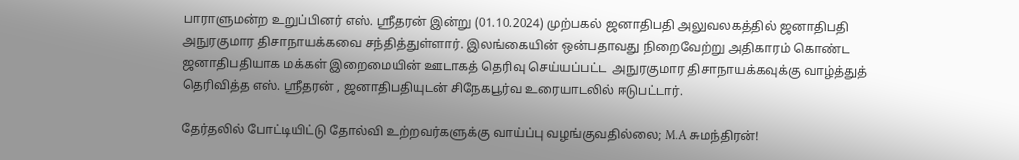பாராளுமன்ற உறுப்பினர் எஸ். ஸ்ரீதரன் இன்று (01.10.2024) முற்பகல் ஜனாதிபதி அலுவலகத்தில் ஜனாதிபதி அநுரகுமார திசாநாயக்கவை சந்தித்துள்ளார். இலங்கையின் ஒன்பதாவது நிறைவேற்று அதிகாரம் கொண்ட ஜனாதிபதியாக மக்கள் இறைமையின் ஊடாகத் தெரிவு செய்யப்பட்ட  அநுரகுமார திசாநாயக்கவுக்கு வாழ்த்துத் தெரிவித்த எஸ். ஸ்ரீதரன் , ஜனாதிபதியுடன் சிநேகபூர்வ உரையாடலில் ஈடுபட்டார்.

தேர்தலில் போட்டியிட்டு தோல்வி உற்றவர்களுக்கு வாய்ப்பு வழங்குவதில்லை; M.A சுமந்திரன்!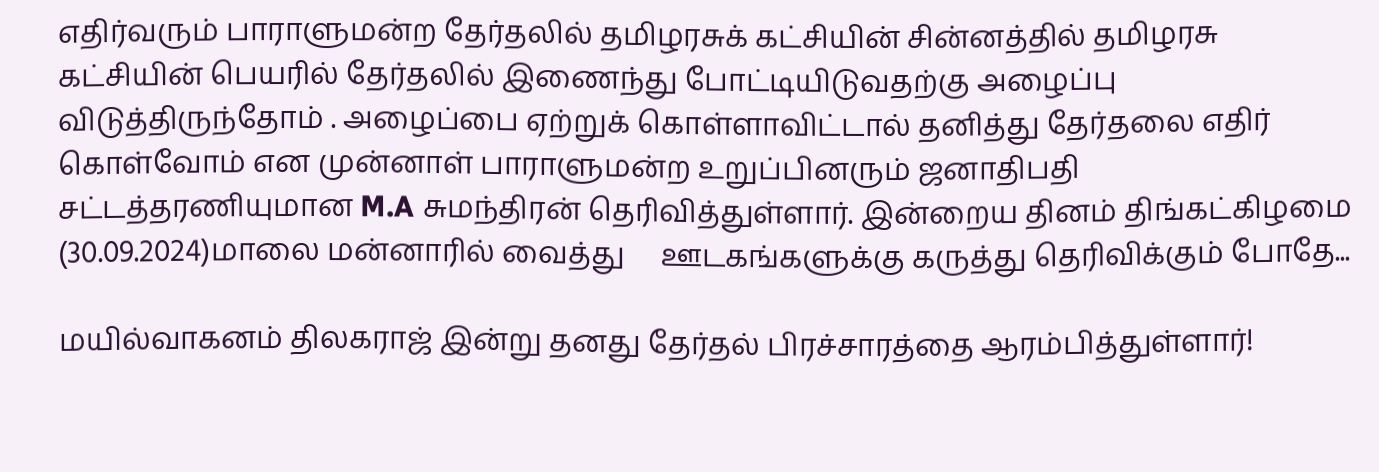எதிர்வரும் பாராளுமன்ற தேர்தலில் தமிழரசுக் கட்சியின் சின்னத்தில் தமிழரசு கட்சியின் பெயரில் தேர்தலில் இணைந்து போட்டியிடுவதற்கு அழைப்பு விடுத்திருந்தோம் . அழைப்பை ஏற்றுக் கொள்ளாவிட்டால் தனித்து தேர்தலை எதிர் கொள்வோம் என முன்னாள் பாராளுமன்ற உறுப்பினரும் ஜனாதிபதி சட்டத்தரணியுமான M.A சுமந்திரன் தெரிவித்துள்ளார். இன்றைய தினம் திங்கட்கிழமை (30.09.2024)மாலை மன்னாரில் வைத்து     ஊடகங்களுக்கு கருத்து தெரிவிக்கும் போதே...

மயில்வாகனம் திலகராஜ் இன்று தனது தேர்தல் பிரச்சாரத்தை ஆரம்பித்துள்ளார்!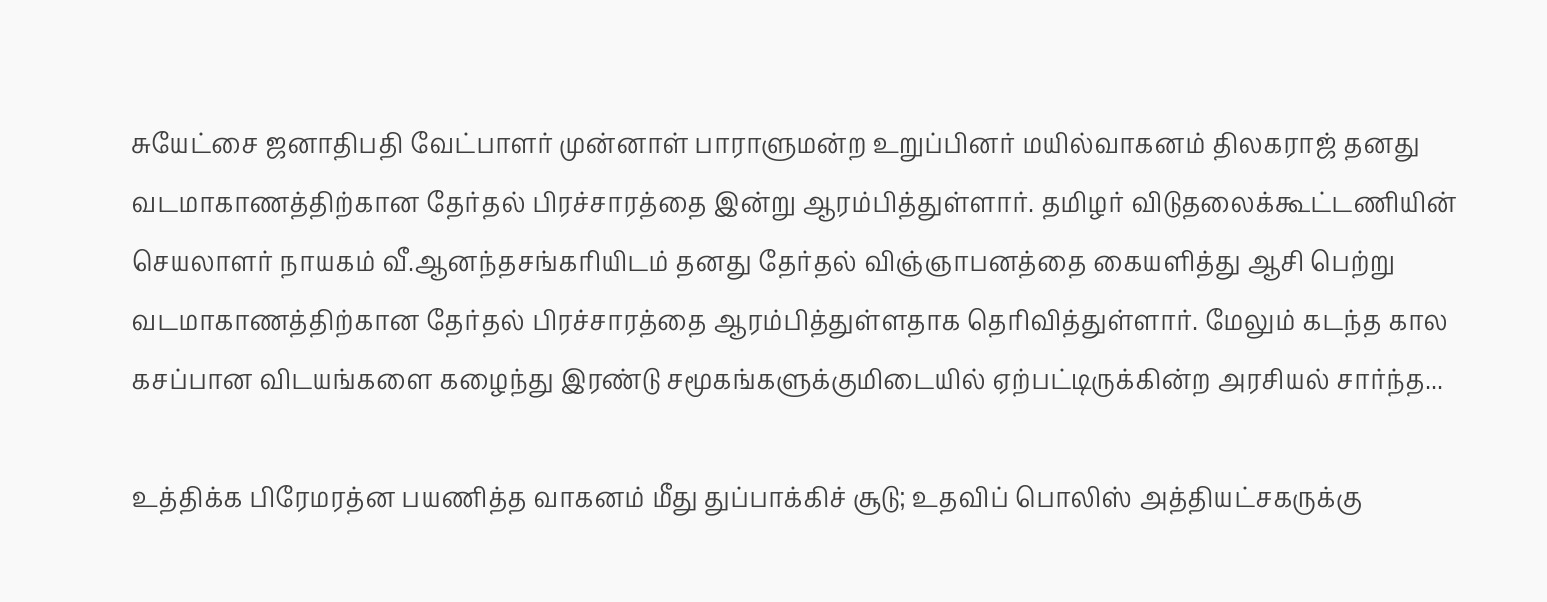சுயேட்சை ஜனாதிபதி வேட்பாளர் முன்னாள் பாராளுமன்ற உறுப்பினர் மயில்வாகனம் திலகராஜ் தனது வடமாகாணத்திற்கான தேர்தல் பிரச்சாரத்தை இன்று ஆரம்பித்துள்ளார். தமிழர் விடுதலைக்கூட்டணியின் செயலாளர் நாயகம் வீ.ஆனந்தசங்கரியிடம் தனது தேர்தல் விஞ்ஞாபனத்தை கையளித்து ஆசி பெற்று வடமாகாணத்திற்கான தேர்தல் பிரச்சாரத்தை ஆரம்பித்துள்ளதாக தெரிவித்துள்ளார். மேலும் கடந்த கால கசப்பான விடயங்களை கழைந்து இரண்டு சமூகங்களுக்குமிடையில் ஏற்பட்டிருக்கின்ற அரசியல் சார்ந்த...

உத்திக்க பிரேமரத்ன பயணித்த வாகனம் மீது துப்பாக்கிச் சூடு; உதவிப் பொலிஸ் அத்தியட்சகருக்கு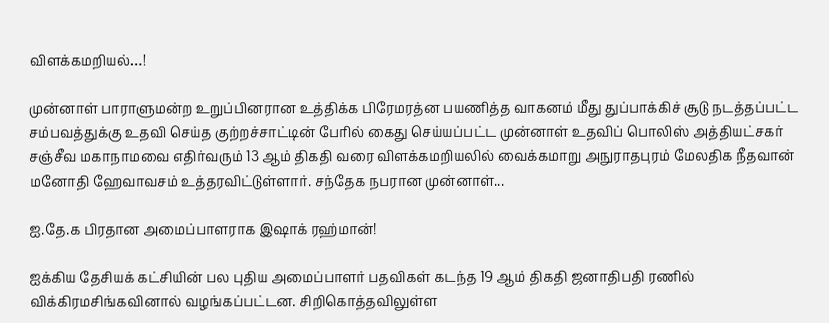விளக்கமறியல்…!

முன்னாள் பாராளுமன்ற உறுப்பினரான உத்திக்க பிரேமரத்ன பயணித்த வாகனம் மீது துப்பாக்கிச் சூடு நடத்தப்பட்ட சம்பவத்துக்கு உதவி செய்த குற்றச்சாட்டின் பேரில் கைது செய்யப்பட்ட முன்னாள் உதவிப் பொலிஸ் அத்தியட்சகர் சஞ்சீவ மகாநாமவை எதிர்வரும் 13 ஆம் திகதி வரை விளக்கமறியலில் வைக்கமாறு அநுராதபுரம் மேலதிக நீதவான் மனோதி ஹேவாவசம் உத்தரவிட்டுள்ளார். சந்தேக நபரான முன்னாள்...

ஐ.தே.க பிரதான அமைப்பாளராக இஷாக் ரஹ்மான்!

ஐக்கிய தேசியக் கட்சியின் பல புதிய அமைப்பாளர் பதவிகள் கடந்த 19 ஆம் திகதி ஜனாதிபதி ரணில் விக்கிரமசிங்கவினால் வழங்கப்பட்டன. சிறிகொத்தவிலுள்ள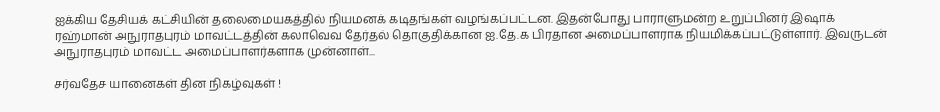ஐக்கிய தேசியக் கட்சியின் தலைமையகத்தில் நியமனக் கடிதங்கள் வழங்கப்பட்டன. இதன்போது பாராளுமன்ற உறுப்பினர் இஷாக் ரஹ்மான் அநுராதபுரம் மாவட்டத்தின் கலாவெவ தேர்தல் தொகுதிக்கான ஐ.தே.க பிரதான அமைப்பாளராக நியமிக்கப்பட்டுள்ளார். இவருடன் அநுராதபுரம் மாவட்ட அமைப்பாளர்களாக முன்னாள்...

சர்வதேச யானைகள் தின நிகழ்வுகள் !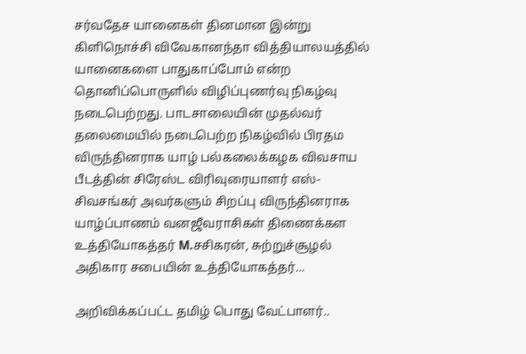சர்வதேச யானைகள் தினமான இன்று கிளிநொச்சி விவேகானந்தா வித்தியாலயத்தில் யானைகளை பாதுகாப்போம் என்ற தொனிப்பொருளில் விழிப்புணர்வு நிகழ்வு நடைபெற்றது. பாடசாலையின் முதல்வர் தலைமையில் நடைபெற்ற நிகழ்வில் பிரதம விருந்தினராக யாழ் பல்கலைக்கழக விவசாய பீடத்தின் சிரேஸ்ட விரிவுரையாளர் எஸ்-சிவசங்கர் அவர்களும் சிறப்பு விருந்தினராக யாழ்ப்பாணம் வனஜீவராசிகள் திணைக்கள உத்தியோகத்தர் M.சசிகரன், சுற்றுச்சூழல் அதிகார சபையின் உத்தியோகத்தர்...

அறிவிக்கப்பட்ட தமிழ் பொது வேட்பாளர்..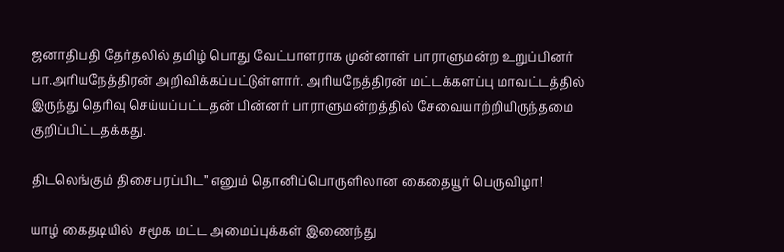ஜனாதிபதி தேர்தலில் தமிழ் பொது வேட்பாளராக முன்னாள் பாராளுமன்ற உறுப்பினர் பா.அரியநேத்திரன் அறிவிக்கப்பட்டுள்ளார். அரியநேத்திரன் மட்டக்களப்பு மாவட்டத்தில் இருந்து தெரிவு செய்யப்பட்டதன் பின்னர் பாராளுமன்றத்தில் சேவையாற்றியிருந்தமை குறிப்பிட்டதக்கது.

திடலெங்கும் திசைபரப்பிட” எனும் தொனிப்பொருளிலான கைதையூர் பெருவிழா!

யாழ் கைதடியில்  சமூக மட்ட அமைப்புக்கள் இணைந்து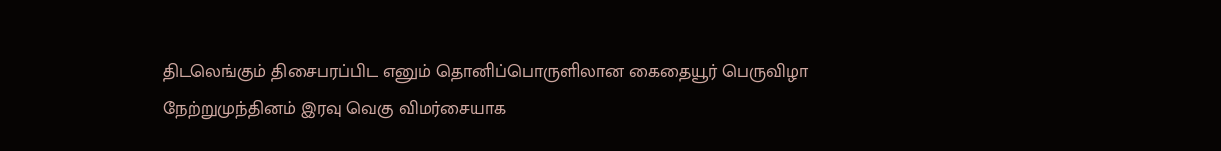திடலெங்கும் திசைபரப்பிட எனும் தொனிப்பொருளிலான கைதையூர் பெருவிழா நேற்றுமுந்தினம் இரவு வெகு விமர்சையாக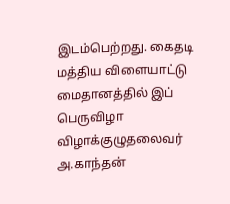இடம்பெற்றது. கைதடி மத்திய விளையாட்டு மைதானத்தில் இப் பெருவிழா விழாக்குழுதலைவர் அ.காந்தன்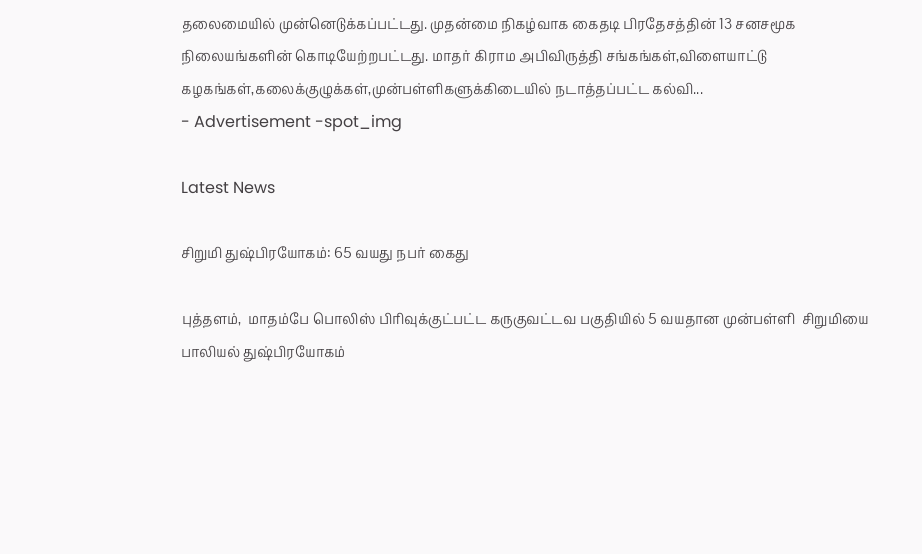தலைமையில் முன்னெடுக்கப்பட்டது. முதன்மை நிகழ்வாக கைதடி பிரதேசத்தின் 13 சனசமூக நிலையங்களின் கொடியேற்றபட்டது. மாதர் கிராம அபிவிருத்தி சங்கங்கள்,விளையாட்டு கழகங்கள்,கலைக்குழுக்கள்,முன்பள்ளிகளுக்கிடையில் நடாத்தப்பட்ட கல்வி...
- Advertisement -spot_img

Latest News

சிறுமி துஷ்பிரயோகம்: 65 வயது நபர் கைது

புத்தளம்,  மாதம்பே பொலிஸ் பிரிவுக்குட்பட்ட கருகுவட்டவ பகுதியில் 5 வயதான முன்பள்ளி  சிறுமியை பாலியல் துஷ்பிரயோகம்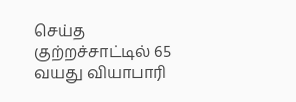செய்த குற்றச்சாட்டில் 65 வயது வியாபாரி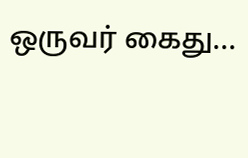ஒருவர் கைது...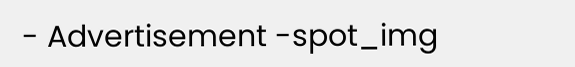- Advertisement -spot_img